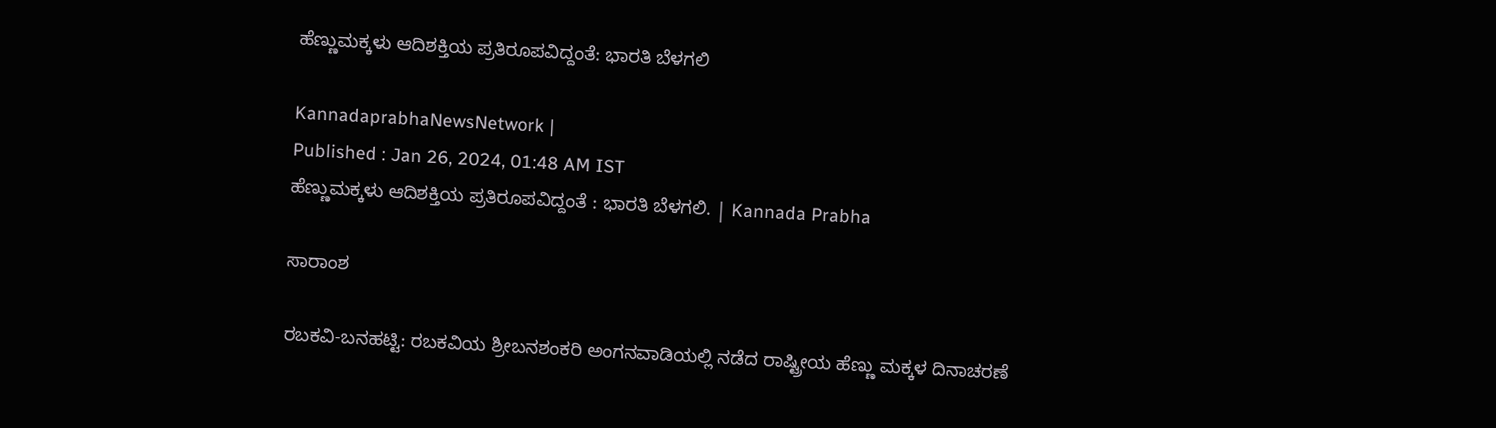ಹೆಣ್ಣುಮಕ್ಕಳು ಆದಿಶಕ್ತಿಯ ಪ್ರತಿರೂಪವಿದ್ದಂತೆ: ಭಾರತಿ ಬೆಳಗಲಿ

KannadaprabhaNewsNetwork |
Published : Jan 26, 2024, 01:48 AM IST
ಹೆಣ್ಣುಮಕ್ಕಳು ಆದಿಶಕ್ತಿಯ ಪ್ರತಿರೂಪವಿದ್ದಂತೆ : ಭಾರತಿ ಬೆಳಗಲಿ. | Kannada Prabha

ಸಾರಾಂಶ

ರಬಕವಿ-ಬನಹಟ್ಟಿ: ರಬಕವಿಯ ಶ್ರೀಬನಶಂಕರಿ ಅಂಗನವಾಡಿಯಲ್ಲಿ ನಡೆದ ರಾಷ್ಟ್ರೀಯ ಹೆಣ್ಣು ಮಕ್ಕಳ ದಿನಾಚರಣೆ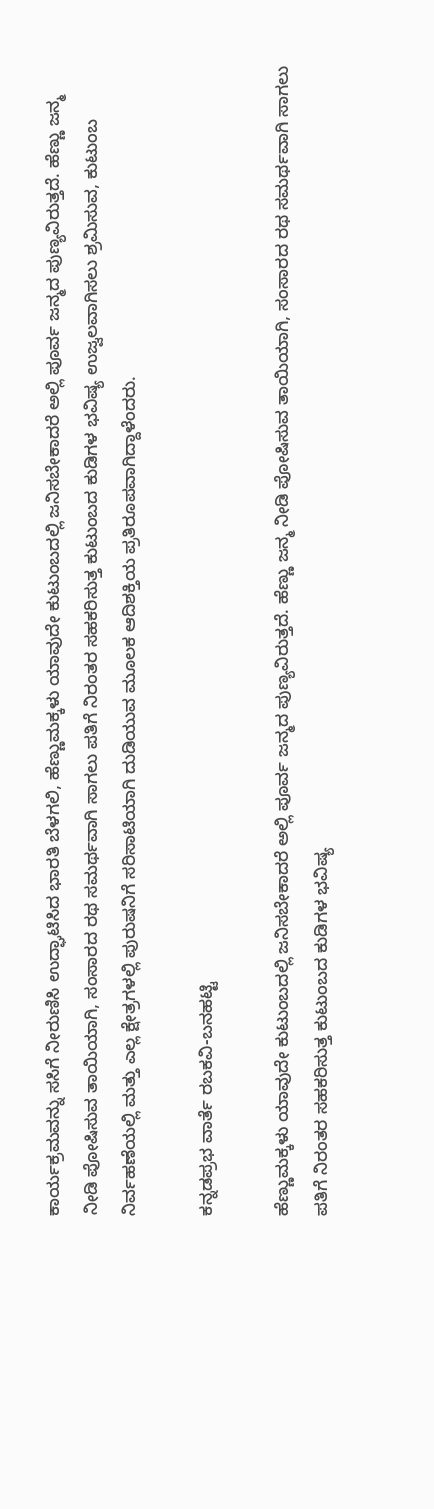ಕಾರ್ಯಕ್ರಮವನ್ನು ಸಸಿಗೆ ನೀರುಣಿಸಿ ಉದ್ಘಾಟಿಸಿದ ಭಾರತಿ ಬೆಳಗಲಿ, ಹೆಣ್ಣುಮಕ್ಕಳು ಯಾವುದೇ ಕುಟುಂಬದಲ್ಲಿ ಜನಿಸಬೇಕಾದರೆ ಅಲ್ಲಿ ಪೂರ್ವ ಜನ್ಮದ ಪುಣ್ಯವಿರುತ್ತದೆ. ಹೆಣ್ಣು ಜನ್ಮ ನೀಡಿ ಪೋಷಿಸುವ ತಾಯಿಯಾಗಿ, ಸಂಸಾರದ ರಥ ಸಮರ್ಥವಾಗಿ ಸಾಗಲು ಪತಿಗೆ ನಿರಂತರ ಸಹಕರಿಸುತ್ತ ಕುಟುಂಬದ ಕುಡಿಗಳ ಭವಿಷ್ಯ ಉಜ್ವಲವಾಗಿಸಲು ಶ್ರಮಿಸುವ, ಕುಟುಂಬ ನಿರ್ವಹಣೆಯಲ್ಲಿ ಮತ್ತು ಎಲ್ಲ ಕ್ಷೇತ್ರಗಳಲ್ಲಿ ಪುರುಷನಿಗೆ ಸರಿಸಾಟಿಯಾಗಿ ದುಡಿಯುವ ಮೂಲಕ ಆದಿಶಕ್ತಿಯ ಪ್ರತಿರೂಪವಾಗಿದ್ದಾಳೆಂದರು.

ಕನ್ನಡಪ್ರಭ ವಾರ್ತೆ ರಬಕವಿ-ಬನಹಟ್ಟಿ

ಹೆಣ್ಣುಮಕ್ಕಳು ಯಾವುದೇ ಕುಟುಂಬದಲ್ಲಿ ಜನಿಸಬೇಕಾದರೆ ಅಲ್ಲಿ ಪೂರ್ವ ಜನ್ಮದ ಪುಣ್ಯವಿರುತ್ತದೆ. ಹೆಣ್ಣು ಜನ್ಮ ನೀಡಿ ಪೋಷಿಸುವ ತಾಯಿಯಾಗಿ, ಸಂಸಾರದ ರಥ ಸಮರ್ಥವಾಗಿ ಸಾಗಲು ಪತಿಗೆ ನಿರಂತರ ಸಹಕರಿಸುತ್ತ ಕುಟುಂಬದ ಕುಡಿಗಳ ಭವಿಷ್ಯ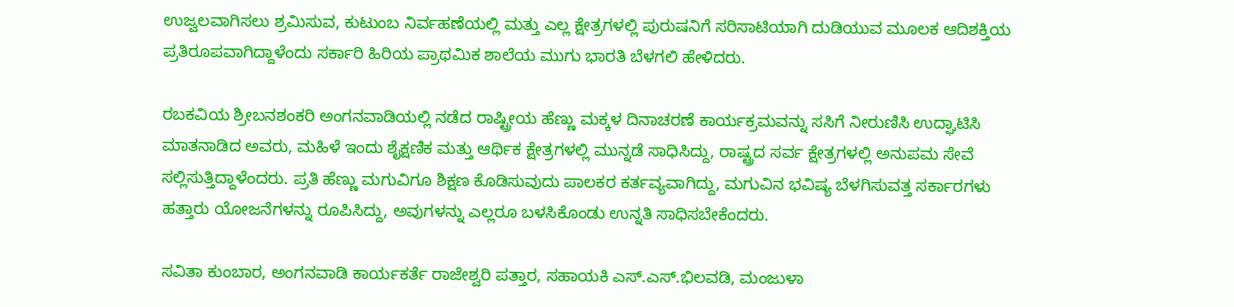ಉಜ್ವಲವಾಗಿಸಲು ಶ್ರಮಿಸುವ, ಕುಟುಂಬ ನಿರ್ವಹಣೆಯಲ್ಲಿ ಮತ್ತು ಎಲ್ಲ ಕ್ಷೇತ್ರಗಳಲ್ಲಿ ಪುರುಷನಿಗೆ ಸರಿಸಾಟಿಯಾಗಿ ದುಡಿಯುವ ಮೂಲಕ ಆದಿಶಕ್ತಿಯ ಪ್ರತಿರೂಪವಾಗಿದ್ದಾಳೆಂದು ಸರ್ಕಾರಿ ಹಿರಿಯ ಪ್ರಾಥಮಿಕ ಶಾಲೆಯ ಮುಗು ಭಾರತಿ ಬೆಳಗಲಿ ಹೇಳಿದರು.

ರಬಕವಿಯ ಶ್ರೀಬನಶಂಕರಿ ಅಂಗನವಾಡಿಯಲ್ಲಿ ನಡೆದ ರಾಷ್ಟ್ರೀಯ ಹೆಣ್ಣು ಮಕ್ಕಳ ದಿನಾಚರಣೆ ಕಾರ್ಯಕ್ರಮವನ್ನು ಸಸಿಗೆ ನೀರುಣಿಸಿ ಉದ್ಘಾಟಿಸಿ ಮಾತನಾಡಿದ ಅವರು, ಮಹಿಳೆ ಇಂದು ಶೈಕ್ಷಣಿಕ ಮತ್ತು ಆರ್ಥಿಕ ಕ್ಷೇತ್ರಗಳಲ್ಲಿ ಮುನ್ನಡೆ ಸಾಧಿಸಿದ್ದು, ರಾಷ್ಟ್ರದ ಸರ್ವ ಕ್ಷೇತ್ರಗಳಲ್ಲಿ ಅನುಪಮ ಸೇವೆ ಸಲ್ಲಿಸುತ್ತಿದ್ದಾಳೆಂದರು. ಪ್ರತಿ ಹೆಣ್ಣು ಮಗುವಿಗೂ ಶಿಕ್ಷಣ ಕೊಡಿಸುವುದು ಪಾಲಕರ ಕರ್ತವ್ಯವಾಗಿದ್ದು, ಮಗುವಿನ ಭವಿಷ್ಯ ಬೆಳಗಿಸುವತ್ತ ಸರ್ಕಾರಗಳು ಹತ್ತಾರು ಯೋಜನೆಗಳನ್ನು ರೂಪಿಸಿದ್ದು, ಅವುಗಳನ್ನು ಎಲ್ಲರೂ ಬಳಸಿಕೊಂಡು ಉನ್ನತಿ ಸಾಧಿಸಬೇಕೆಂದರು.

ಸವಿತಾ ಕುಂಬಾರ, ಅಂಗನವಾಡಿ ಕಾರ್ಯಕರ್ತೆ ರಾಜೇಶ್ವರಿ ಪತ್ತಾರ, ಸಹಾಯಕಿ ಎಸ್.ಎಸ್.ಭಿಲವಡಿ, ಮಂಜುಳಾ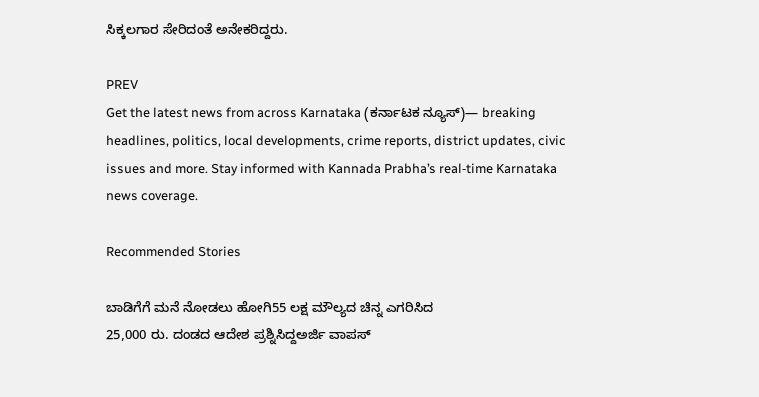ಸಿಕ್ಕಲಗಾರ ಸೇರಿದಂತೆ ಅನೇಕರಿದ್ದರು.

PREV
Get the latest news from across Karnataka (ಕರ್ನಾಟಕ ನ್ಯೂಸ್)— breaking headlines, politics, local developments, crime reports, district updates, civic issues and more. Stay informed with Kannada Prabha’s real‑time Karnataka news coverage.

Recommended Stories

ಬಾಡಿಗೆಗೆ ಮನೆ ನೋಡಲು ಹೋಗಿ55 ಲಕ್ಷ ಮೌಲ್ಯದ ಚಿನ್ನ ಎಗರಿಸಿದ
25,000 ರು. ದಂಡದ ಆದೇಶ ಪ್ರಶ್ನಿಸಿದ್ದಅರ್ಜಿ ವಾಪಸ್‌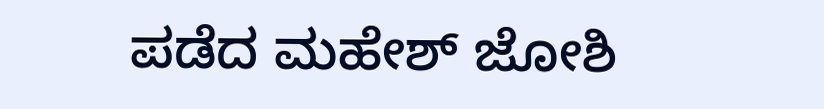ಪಡೆದ ಮಹೇಶ್‌ ಜೋಶಿ